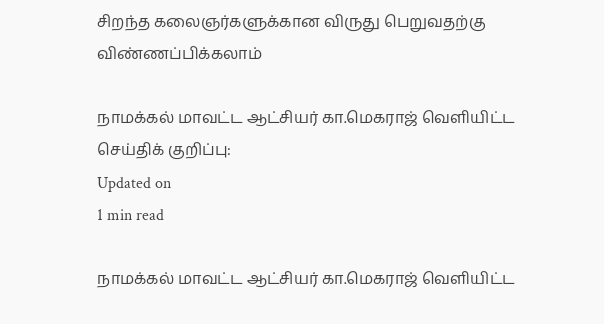சிறந்த கலைஞர்களுக்கான விருது பெறுவதற்கு விண்ணப்பிக்கலாம்

நாமக்கல் மாவட்ட ஆட்சியர் கா.மெகராஜ் வெளியிட்ட செய்திக் குறிப்பு:
Updated on
1 min read

நாமக்கல் மாவட்ட ஆட்சியர் கா.மெகராஜ் வெளியிட்ட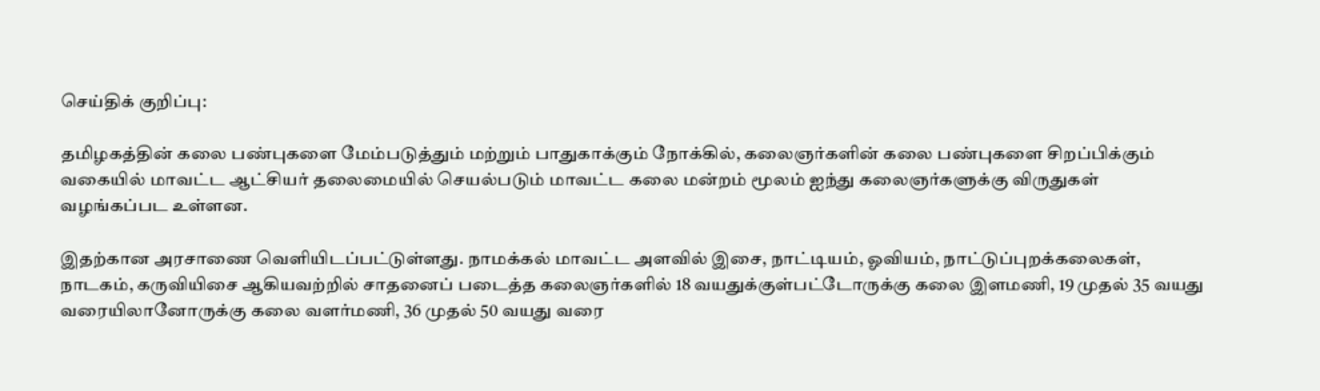செய்திக் குறிப்பு:

தமிழகத்தின் கலை பண்புகளை மேம்படுத்தும் மற்றும் பாதுகாக்கும் நோக்கில், கலைஞர்களின் கலை பண்புகளை சிறப்பிக்கும் வகையில் மாவட்ட ஆட்சியர் தலைமையில் செயல்படும் மாவட்ட கலை மன்றம் மூலம் ஐந்து கலைஞர்களுக்கு விருதுகள் வழங்கப்பட உள்ளன.

இதற்கான அரசாணை வெளியிடப்பட்டுள்ளது. நாமக்கல் மாவட்ட அளவில் இசை, நாட்டியம், ஓவியம், நாட்டுப்புறக்கலைகள், நாடகம், கருவியிசை ஆகியவற்றில் சாதனைப் படைத்த கலைஞர்களில் 18 வயதுக்குள்பட்டோருக்கு கலை இளமணி, 19 முதல் 35 வயது வரையிலானோருக்கு கலை வளர்மணி, 36 முதல் 50 வயது வரை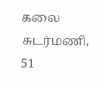கலை சுடர்மணி, 51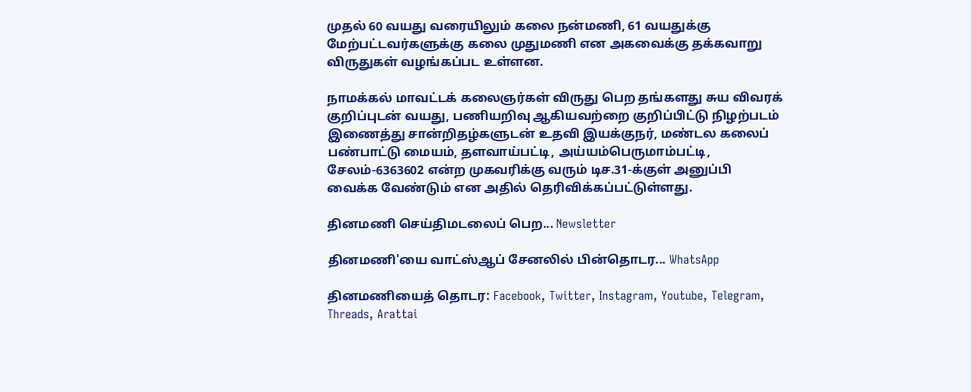முதல் 60 வயது வரையிலும் கலை நன்மணி, 61 வயதுக்கு மேற்பட்டவர்களுக்கு கலை முதுமணி என அகவைக்கு தக்கவாறு விருதுகள் வழங்கப்பட உள்ளன.

நாமக்கல் மாவட்டக் கலைஞர்கள் விருது பெற தங்களது சுய விவரக் குறிப்புடன் வயது, பணியறிவு ஆகியவற்றை குறிப்பிட்டு நிழற்படம் இணைத்து சான்றிதழ்களுடன் உதவி இயக்குநர், மண்டல கலைப் பண்பாட்டு மையம், தளவாய்பட்டி, அய்யம்பெருமாம்பட்டி, சேலம்-6363602 என்ற முகவரிக்கு வரும் டிச.31-க்குள் அனுப்பி வைக்க வேண்டும் என அதில் தெரிவிக்கப்பட்டுள்ளது.

தினமணி செய்திமடலைப் பெற... Newsletter

தினமணி'யை வாட்ஸ்ஆப் சேனலில் பின்தொடர... WhatsApp

தினமணியைத் தொடர: Facebook, Twitter, Instagram, Youtube, Telegram, Threads, Arattai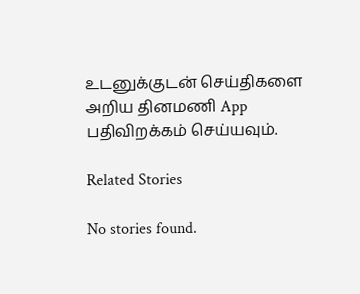உடனுக்குடன் செய்திகளை அறிய தினமணி App பதிவிறக்கம் செய்யவும்.

Related Stories

No stories found.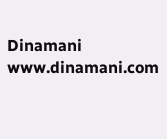Dinamani
www.dinamani.com